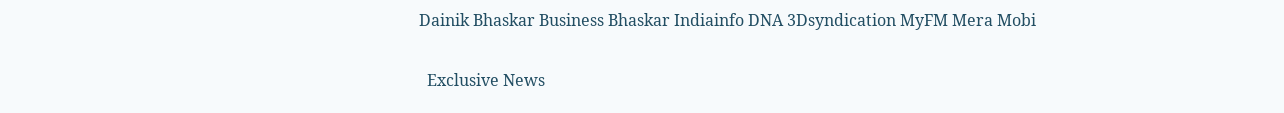Dainik Bhaskar Business Bhaskar Indiainfo DNA 3Dsyndication MyFM Mera Mobi

  Exclusive News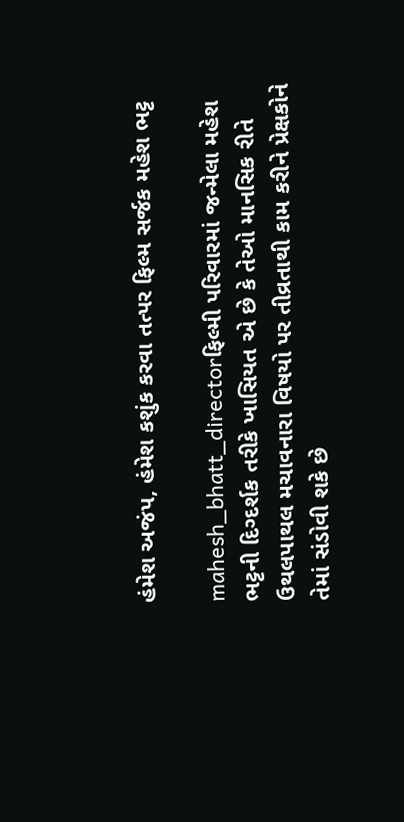હંમેશ અજંપ, હંમેશ કશુંક કરવા તત્પર ફિલ્મ સર્જક મહેશ ભટ્ટ

mahesh_bhatt_directorફિલ્મી પરિવારમાં જન્મેલા મહેશ ભટ્ટની દિગ્દર્શક તરીકે ખાસિયત એ છે કે તેઓ માનસિક રીતે ઉથલપાથલ મચાવનારા વિષયો પર તીવ્રતાથી કામ કરીને પ્રેક્ષકોને તેમાં સંડોવી શકે છે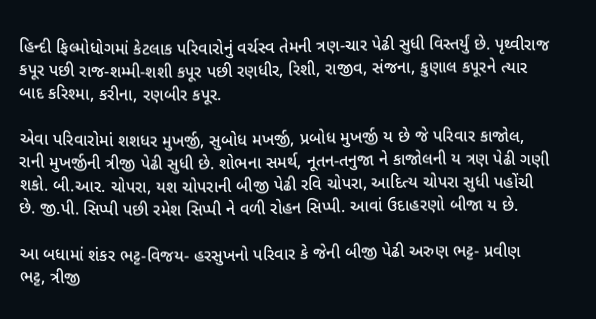હિન્દી ફિલ્મોધોગમાં કેટલાક પરિવારોનું વર્ચસ્વ તેમની ત્રણ-ચાર પેઢી સુધી વિસ્તર્યું છે. પૃથ્વીરાજ કપૂર પછી રાજ-શમ્મી-શશી કપૂર પછી રણધીર, રિશી, રાજીવ, સંજના, કુણાલ કપૂરને ત્યાર બાદ કરિશ્મા, કરીના, રણબીર કપૂર.

એવા પરિવારોમાં શશધર મુખર્જી, સુબોધ મખર્જી, પ્રબોધ મુખર્જી ય છે જે પરિવાર કાજોલ, રાની મુખર્જીની ત્રીજી પેઢી સુધી છે. શોભના સમર્થ, નૂતન-તનુજા ને કાજોલની ય ત્રણ પેઢી ગણી શકો. બી.આર. ચોપરા, યશ ચોપરાની બીજી પેઢી રવિ ચોપરા, આદિત્ય ચોપરા સુધી પહોંચી છે. જી.પી. સિપ્પી પછી રમેશ સિપ્પી ને વળી રોહન સિપ્પી. આવાં ઉદાહરણો બીજા ય છે.

આ બધામાં શંકર ભટ્ટ-વિજય- હરસુખનો પરિવાર કે જેની બીજી પેઢી અરુણ ભટ્ટ- પ્રવીણ ભટ્ટ, ત્રીજી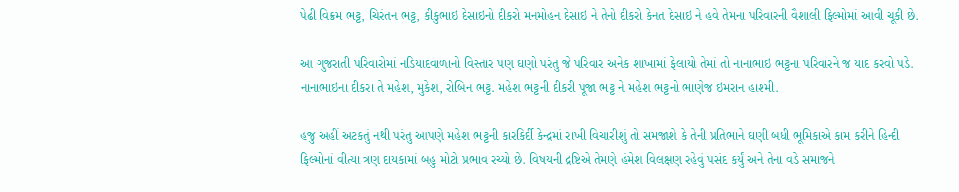પેઢી વિક્રમ ભટ્ટ, ચિરંતન ભટ્ટ, કીકુભાઇ દેસાઇનો દીકરો મનમોહન દેસાઇ ને તેનો દીકરો કેનત દેસાઇ ને હવે તેમના પરિવારની વૈશાલી ફિલ્મોમાં આવી ચૂકી છે.

આ ગુજરાતી પરિવારોમાં નડિયાદવાળાનો વિસ્તાર પણ ઘણો પરંતુ જે પરિવાર અનેક શાખામાં ફેલાયો તેમાં તો નાનાભાઇ ભટ્ટના પરિવારને જ યાદ કરવો પડે. નાનાભાઇના દીકરા તે મહેશ, મુકેશ, રોબિન ભટ્ટ. મહેશ ભટ્ટની દીકરી પૂજા ભટ્ટ ને મહેશ ભટ્ટનો ભાણેજ ઇમરાન હાશ્મી.

હજુ અહીં અટકતું નથી પરંતુ આપણે મહેશ ભટ્ટની કારકિર્દી કેન્દ્રમાં રાખી વિચારીશું તો સમજાશે કે તેની પ્રતિભાને ઘણી બધી ભૂમિકાએ કામ કરીને હિન્દી ફિલ્મોનાં વીત્યા ત્રણ દાયકામાં બહુ મોટો પ્રભાવ રચ્યો છે. વિષયની દ્રષ્ટિએ તેમણે હંમેશ વિલક્ષણ રહેવું પસંદ કર્યું અને તેના વડે સમાજને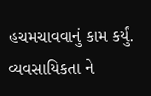હચમચાવવાનું કામ કર્યું. વ્યવસાયિકતા ને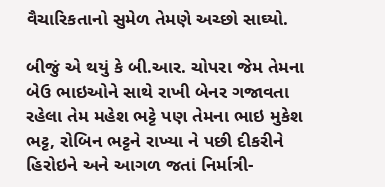વૈચારિકતાનો સુમેળ તેમણે અચ્છો સાઘ્યો.

બીજું એ થયું કે બી.આર. ચોપરા જેમ તેમના બેઉ ભાઇઓને સાથે રાખી બેનર ગજાવતા રહેલા તેમ મહેશ ભટ્ટે પણ તેમના ભાઇ મુકેશ ભટ્ટ, રોબિન ભટ્ટને રાખ્યા ને પછી દીકરીને હિરોઇને અને આગળ જતાં નિર્માત્રી-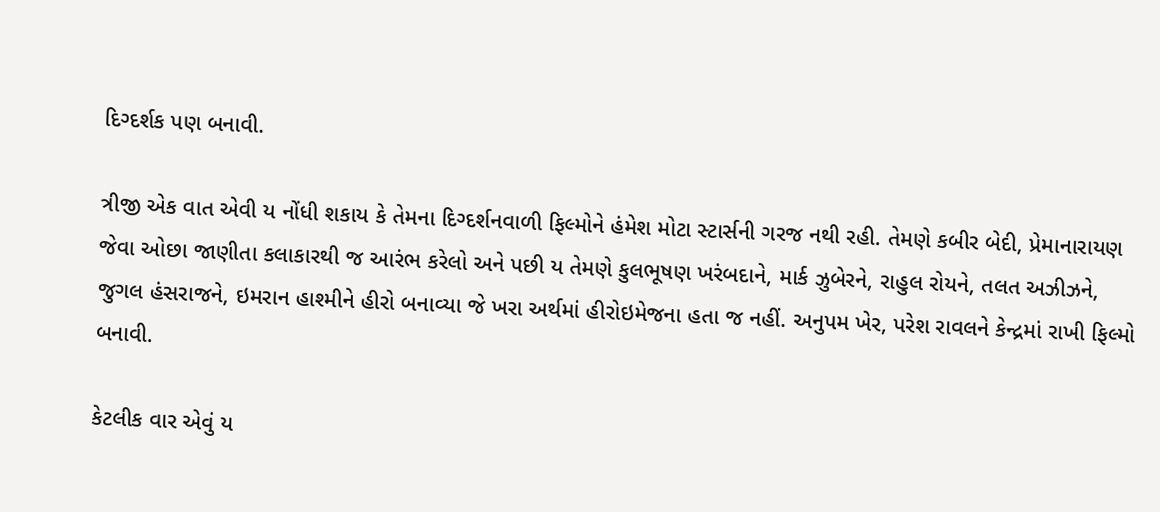દિગ્દર્શક પણ બનાવી.

ત્રીજી એક વાત એવી ય નોંધી શકાય કે તેમના દિગ્દર્શનવાળી ફિલ્મોને હંમેશ મોટા સ્ટાર્સની ગરજ નથી રહી. તેમણે કબીર બેદી, પ્રેમાનારાયણ જેવા ઓછા જાણીતા કલાકારથી જ આરંભ કરેલો અને પછી ય તેમણે કુલભૂષણ ખરંબદાને, માર્ક ઝુબેરને, રાહુલ રોયને, તલત અઝીઝને, જુગલ હંસરાજને, ઇમરાન હાશ્મીને હીરો બનાવ્યા જે ખરા અર્થમાં હીરોઇમેજના હતા જ નહીં. અનુપમ ખેર, પરેશ રાવલને કેન્દ્રમાં રાખી ફિલ્મો બનાવી.

કેટલીક વાર એવું ય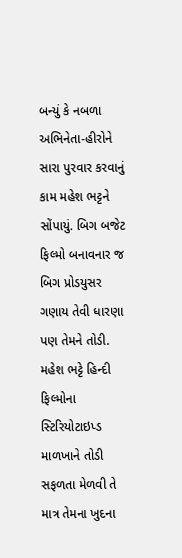બન્યું કે નબળા અભિનેતા-હીરોને સારા પુરવાર કરવાનું કામ મહેશ ભટ્ટને સોંપાયું. બિગ બજેટ ફિલ્મો બનાવનાર જ બિગ પ્રોડયુસર ગણાય તેવી ધારણા પણ તેમને તોડી. મહેશ ભટ્ટે હિન્દી ફિલ્મોના સ્ટિરિયોટાઇપ્ડ માળખાને તોડી સફળતા મેળવી તે માત્ર તેમના ખુદના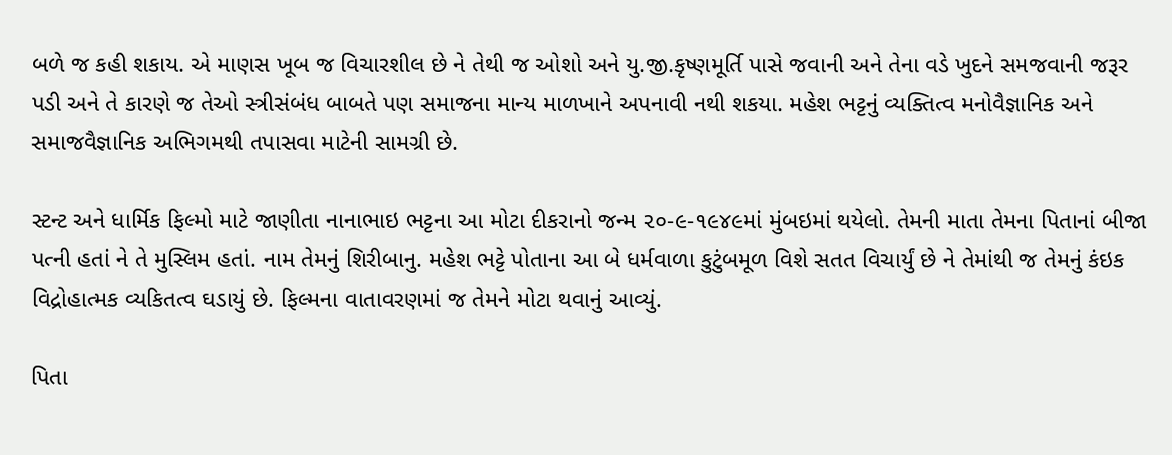બળે જ કહી શકાય. એ માણસ ખૂબ જ વિચારશીલ છે ને તેથી જ ઓશો અને યુ.જી.કૃષ્ણમૂર્તિ પાસે જવાની અને તેના વડે ખુદને સમજવાની જરૂર પડી અને તે કારણે જ તેઓ સ્ત્રીસંબંધ બાબતે પણ સમાજના માન્ય માળખાને અપનાવી નથી શકયા. મહેશ ભટ્ટનું વ્યક્તિત્વ મનોવૈજ્ઞાનિક અને સમાજવૈજ્ઞાનિક અભિગમથી તપાસવા માટેની સામગ્રી છે.

સ્ટન્ટ અને ધાર્મિક ફિલ્મો માટે જાણીતા નાનાભાઇ ભટ્ટના આ મોટા દીકરાનો જન્મ ૨૦-૯-૧૯૪૯માં મુંબઇમાં થયેલો. તેમની માતા તેમના પિતાનાં બીજા પત્ની હતાં ને તે મુસ્લિમ હતાં. નામ તેમનું શિરીબાનુ. મહેશ ભટ્ટે પોતાના આ બે ધર્મવાળા કુટુંબમૂળ વિશે સતત વિચાર્યું છે ને તેમાંથી જ તેમનું કંઇક વિદ્રોહાત્મક વ્યકિતત્વ ઘડાયું છે. ફિલ્મના વાતાવરણમાં જ તેમને મોટા થવાનું આવ્યું.

પિતા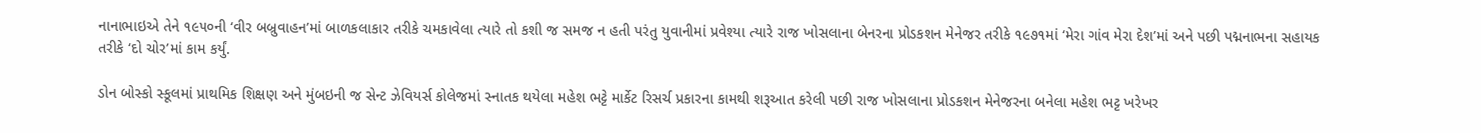નાનાભાઇએ તેને ૧૯૫૦ની ‘વીર બબ્રુવાહન’માં બાળકલાકાર તરીકે ચમકાવેલા ત્યારે તો કશી જ સમજ ન હતી પરંતુ યુવાનીમાં પ્રવેશ્યા ત્યારે રાજ ખોસલાના બેનરના પ્રોડકશન મેનેજર તરીકે ૧૯૭૧માં ‘મેરા ગાંવ મેરા દેશ’માં અને પછી પદ્મનાભના સહાયક તરીકે ‘દો ચોર’માં કામ કર્યું.

ડોન બોસ્કો સ્કૂલમાં પ્રાથમિક શિક્ષણ અને મુંબઇની જ સેન્ટ ઝેવિયર્સ કોલેજમાં સ્નાતક થયેલા મહેશ ભટ્ટે માર્કેટ રિસર્ચ પ્રકારના કામથી શરૂઆત કરેલી પછી રાજ ખોસલાના પ્રોડકશન મેનેજરના બનેલા મહેશ ભટ્ટ ખરેખર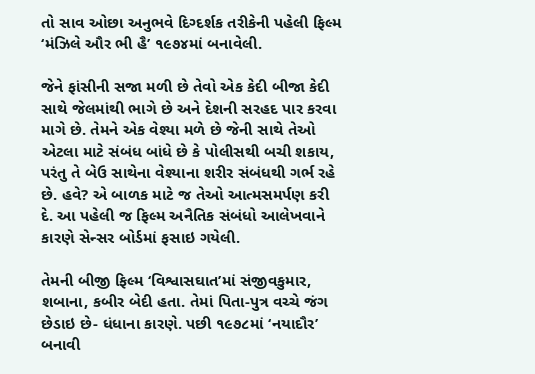તો સાવ ઓછા અનુભવે દિગ્દર્શક તરીકેની પહેલી ફિલ્મ ‘મંઝિલે ઔર ભી હૈ’ ૧૯૭૪માં બનાવેલી.

જેને ફાંસીની સજા મળી છે તેવો એક કેદી બીજા કેદી સાથે જેલમાંથી ભાગે છે અને દેશની સરહદ પાર કરવા માગે છે. તેમને એક વેશ્યા મળે છે જેની સાથે તેઓ એટલા માટે સંબંધ બાંધે છે કે પોલીસથી બચી શકાય, પરંતુ તે બેઉ સાથેના વેશ્યાના શરીર સંબંધથી ગર્ભ રહે છે. હવે? એ બાળક માટે જ તેઓ આત્મસમર્પણ કરી દે. આ પહેલી જ ફિલ્મ અનૈતિક સંબંધો આલેખવાને કારણે સેન્સર બોર્ડમાં ફસાઇ ગયેલી.

તેમની બીજી ફિલ્મ ‘વિશ્વાસઘાત’માં સંજીવકુમાર, શબાના, કબીર બેદી હતા. તેમાં પિતા-પુત્ર વચ્ચે જંગ છેડાઇ છે- ધંધાના કારણે. પછી ૧૯૭૮માં ‘નયાદૌર’ બનાવી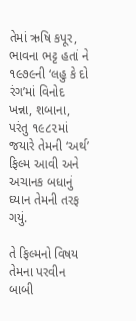તેમાં ઋષિ કપૂર, ભાવના ભટ્ટ હતાં ને ૧૯૭૯ની ‘લહુ કે દો રંગ’માં વિનોદ ખન્ના, શબાના, પરંતુ ૧૯૮૨માં જયારે તેમની ‘અર્થ’ ફિલ્મ આવી અને અચાનક બધાનું ઘ્યાન તેમની તરફ ગયું.

તે ફિલ્મનો વિષય તેમના પરવીન બાબી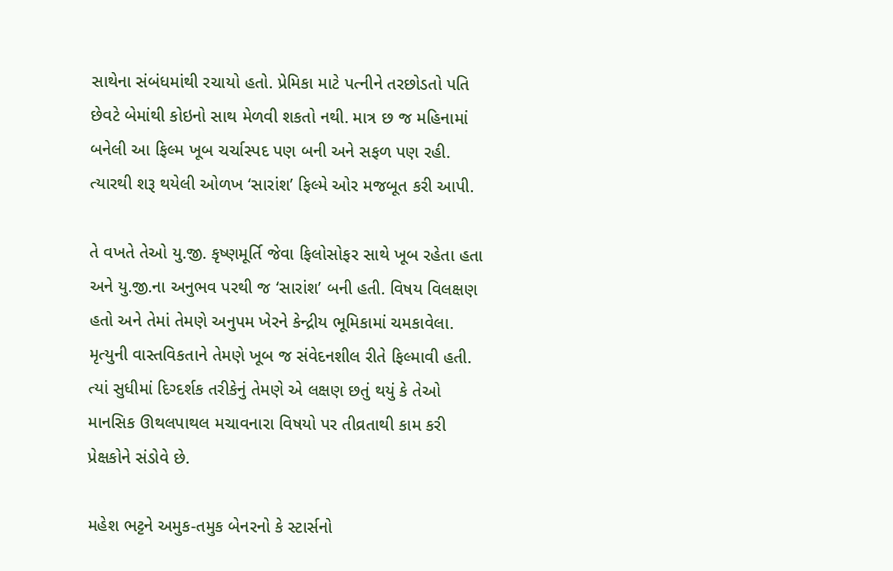સાથેના સંબંધમાંથી રચાયો હતો. પ્રેમિકા માટે પત્નીને તરછોડતો પતિ છેવટે બેમાંથી કોઇનો સાથ મેળવી શકતો નથી. માત્ર છ જ મહિનામાં બનેલી આ ફિલ્મ ખૂબ ચર્ચાસ્પદ પણ બની અને સફળ પણ રહી. ત્યારથી શરૂ થયેલી ઓળખ ‘સારાંશ’ ફિલ્મે ઓર મજબૂત કરી આપી.

તે વખતે તેઓ યુ.જી. કૃષ્ણમૂર્તિ જેવા ફિલોસોફર સાથે ખૂબ રહેતા હતા અને યુ.જી.ના અનુભવ પરથી જ ‘સારાંશ’ બની હતી. વિષય વિલક્ષણ હતો અને તેમાં તેમણે અનુપમ ખેરને કેન્દ્રીય ભૂમિકામાં ચમકાવેલા. મૃત્યુની વાસ્તવિકતાને તેમણે ખૂબ જ સંવેદનશીલ રીતે ફિલ્માવી હતી. ત્યાં સુધીમાં દિગ્દર્શક તરીકેનું તેમણે એ લક્ષણ છતું થયું કે તેઓ માનસિક ઊથલપાથલ મચાવનારા વિષયો પર તીવ્રતાથી કામ કરી પ્રેક્ષકોને સંડોવે છે.

મહેશ ભટ્ટને અમુક-તમુક બેનરનો કે સ્ટાર્સનો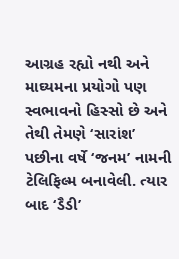આગ્રહ રહ્યો નથી અને માઘ્યમના પ્રયોગો પણ સ્વભાવનો હિસ્સો છે અને તેથી તેમણે ‘સારાંશ’ પછીના વર્ષે ‘જનમ’ નામની ટેલિફિલ્મ બનાવેલી. ત્યાર બાદ ‘ડૈડી’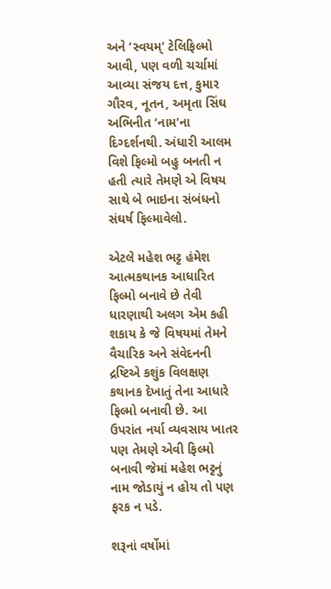અને ‘સ્વયમ્’ ટેલિફિલ્મો આવી, પણ વળી ચર્ચામાં આવ્યા સંજય દત્ત, કુમાર ગૌરવ, નૂતન, અમૃતા સિંઘ અભિનીત ‘નામ’ના દિગ્દર્શનથી. અંધારી આલમ વિશે ફિલ્મો બહુ બનતી ન હતી ત્યારે તેમણે એ વિષય સાથે બે ભાઇના સંબંધનો સંઘર્ષ ફિલ્માવેલો.

એટલે મહેશ ભટ્ટ હંમેશ આત્મકથાનક આધારિત ફિલ્મો બનાવે છે તેવી ધારણાથી અલગ એમ કહી શકાય કે જે વિષયમાં તેમને વૈચારિક અને સંવેદનની દ્રષ્ટિએ કશુંક વિલક્ષણ કથાનક દેખાતું તેના આધારે ફિલ્મો બનાવી છે. આ ઉપરાંત નર્યા વ્યવસાય ખાતર પણ તેમણે એવી ફિલ્મો બનાવી જેમાં મહેશ ભટ્ટનું નામ જોડાયું ન હોય તો પણ ફરક ન પડે.

શરૂનાં વર્ષોમાં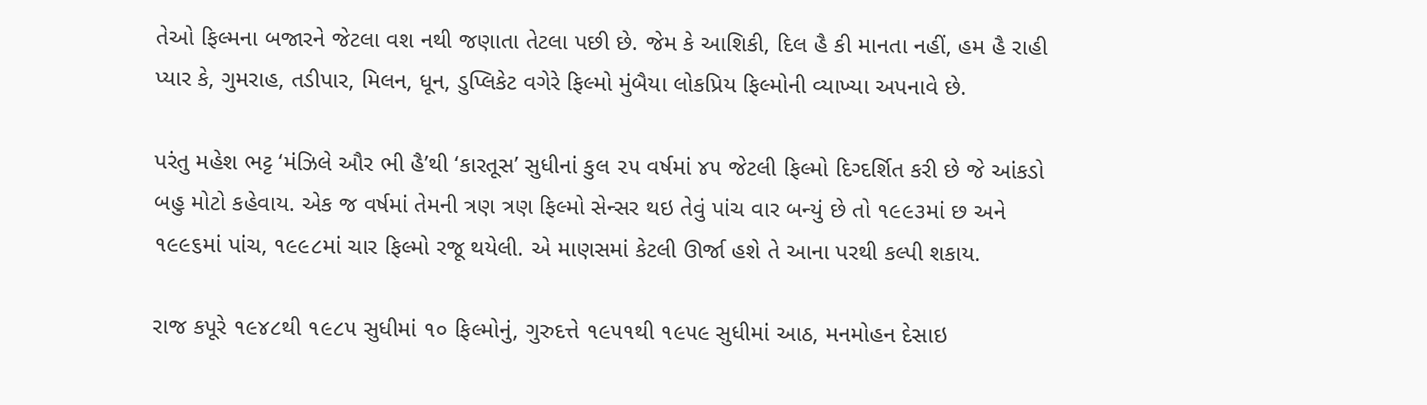તેઓ ફિલ્મના બજારને જેટલા વશ નથી જણાતા તેટલા પછી છે. જેમ કે આશિકી, દિલ હૈ કી માનતા નહીં, હમ હૈ રાહી પ્યાર કે, ગુમરાહ, તડીપાર, મિલન, ધૂન, ડુપ્લિકેટ વગેરે ફિલ્મો મુંબૈયા લોકપ્રિય ફિલ્મોની વ્યાખ્યા અપનાવે છે.

પરંતુ મહેશ ભટ્ટ ‘મંઝિલે ઔર ભી હૈ’થી ‘કારતૂસ’ સુધીનાં કુલ ૨૫ વર્ષમાં ૪૫ જેટલી ફિલ્મો દિગ્દર્શિત કરી છે જે આંકડો બહુ મોટો કહેવાય. એક જ વર્ષમાં તેમની ત્રણ ત્રણ ફિલ્મો સેન્સર થઇ તેવું પાંચ વાર બન્યું છે તો ૧૯૯૩માં છ અને ૧૯૯૬માં પાંચ, ૧૯૯૮માં ચાર ફિલ્મો રજૂ થયેલી. એ માણસમાં કેટલી ઊર્જા હશે તે આના પરથી કલ્પી શકાય.

રાજ કપૂરે ૧૯૪૮થી ૧૯૮૫ સુધીમાં ૧૦ ફિલ્મોનું, ગુરુદત્તે ૧૯૫૧થી ૧૯૫૯ સુધીમાં આઠ, મનમોહન દેસાઇ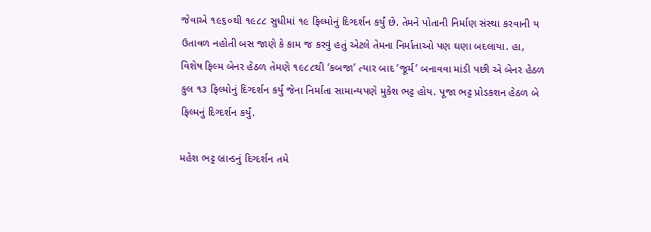જેવાએ ૧૯૬૦થી ૧૯૮૮ સુધીમાં ૧૯ ફિલ્મોનું દિગ્દર્શન કર્યું છે. તેમને પોતાની નિર્માણ સંસ્થા કરવાની ય ઉતાવળ નહોતી બસ જાણે કે કામ જ કરવું હતું એટલે તેમના નિર્માતાઓ પણ ઘણા બદલાયા. હા, વિશેષ ફિલ્મ બેનર હેઠળ તેમણે ૧૯૮૮થી ‘કબજા’ ત્યાર બાદ ‘જૂર્મ’ બનાવવા માંડી પછી એ બેનર હેઠળ કુલ ૧૩ ફિલ્મોનું દિગ્દર્શન કર્યું જેના નિર્માતા સામાન્યપણે મુકેશ ભટ્ટ હોય. પૂજા ભટ્ટ પ્રોડકશન હેઠળ બે ફિલ્મનું દિગ્દર્શન કર્યું.

મહેશ ભટ્ટ બ્રાન્ડનું દિગ્દર્શન તમે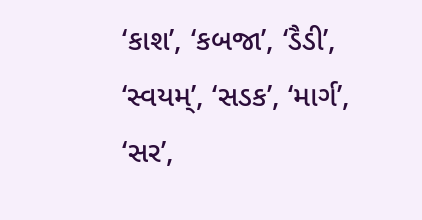‘કાશ’, ‘કબજા’, ‘ડૈડી’, ‘સ્વયમ્’, ‘સડક’, ‘માર્ગ’, ‘સર’,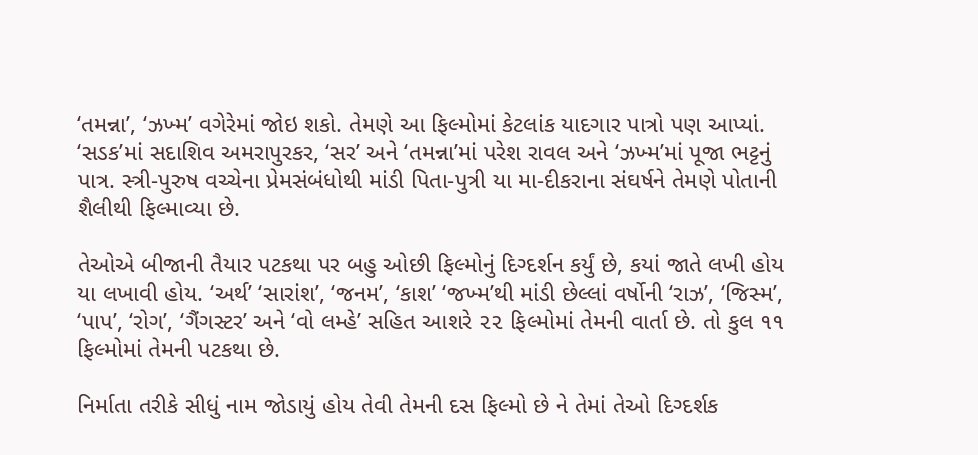‘તમન્ના’, ‘ઝખ્મ’ વગેરેમાં જોઇ શકો. તેમણે આ ફિલ્મોમાં કેટલાંક યાદગાર પાત્રો પણ આપ્યાં. ‘સડક’માં સદાશિવ અમરાપુરકર, ‘સર’ અને ‘તમન્ના’માં પરેશ રાવલ અને ‘ઝખ્મ’માં પૂજા ભટ્ટનું પાત્ર. સ્ત્રી-પુરુષ વચ્ચેના પ્રેમસંબંધોથી માંડી પિતા-પુત્રી યા મા-દીકરાના સંઘર્ષને તેમણે પોતાની શૈલીથી ફિલ્માવ્યા છે.

તેઓએ બીજાની તૈયાર પટકથા પર બહુ ઓછી ફિલ્મોનું દિગ્દર્શન કર્યું છે, કયાં જાતે લખી હોય યા લખાવી હોય. ‘અર્થ’ ‘સારાંશ’, ‘જનમ’, ‘કાશ’ ‘જખ્મ’થી માંડી છેલ્લાં વર્ષોની ‘રાઝ’, ‘જિસ્મ’, ‘પાપ’, ‘રોગ’, ‘ગૈંગસ્ટર’ અને ‘વો લમ્હે’ સહિત આશરે ૨૨ ફિલ્મોમાં તેમની વાર્તા છે. તો કુલ ૧૧ ફિલ્મોમાં તેમની પટકથા છે.

નિર્માતા તરીકે સીધું નામ જોડાયું હોય તેવી તેમની દસ ફિલ્મો છે ને તેમાં તેઓ દિગ્દર્શક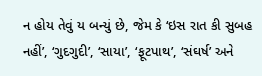ન હોય તેવું ય બન્યું છે, જેમ કે ‘ઇસ રાત કી સુબહ નહીં’, ‘ગુદગુદી’, ‘સાયા’, ‘ફૂટપાથ’, ‘સંઘર્ષ’ અને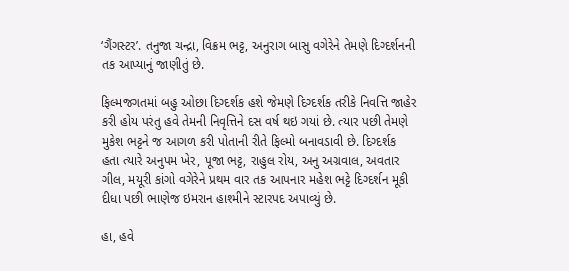‘ગૈંગસ્ટર’. તનુજા ચન્દ્રા, વિક્રમ ભટ્ટ, અનુરાગ બાસુ વગેરેને તેમણે દિગ્દર્શનની તક આપ્યાનું જાણીતું છે.

ફિલ્મજગતમાં બહુ ઓછા દિગ્દર્શક હશે જેમણે દિગ્દર્શક તરીકે નિવત્તિ જાહેર કરી હોય પરંતુ હવે તેમની નિવૃત્તિને દસ વર્ષ થઇ ગયાં છે. ત્યાર પછી તેમણે મુકેશ ભટ્ટને જ આગળ કરી પોતાની રીતે ફિલ્મો બનાવડાવી છે. દિગ્દર્શક હતા ત્યારે અનુપમ ખેર, પૂજા ભટ્ટ, રાહુલ રોય, અનુ અગ્રવાલ, અવતાર ગીલ, મયૂરી કાંગો વગેરેને પ્રથમ વાર તક આપનાર મહેશ ભટ્ટે દિગ્દર્શન મૂકી દીધા પછી ભાણેજ ઇમરાન હાશ્મીને સ્ટારપદ અપાવ્યું છે.

હા, હવે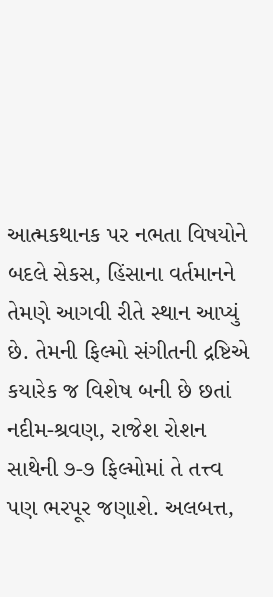આત્મકથાનક પર નભતા વિષયોને બદલે સેકસ, હિંસાના વર્તમાનને તેમણે આગવી રીતે સ્થાન આપ્યું છે. તેમની ફિલ્મો સંગીતની દ્રષ્ટિએ કયારેક જ વિશેષ બની છે છતાં નદીમ-શ્રવણ, રાજેશ રોશન સાથેની ૭-૭ ફિલ્મોમાં તે તત્ત્વ પણ ભરપૂર જણાશે. અલબત્ત,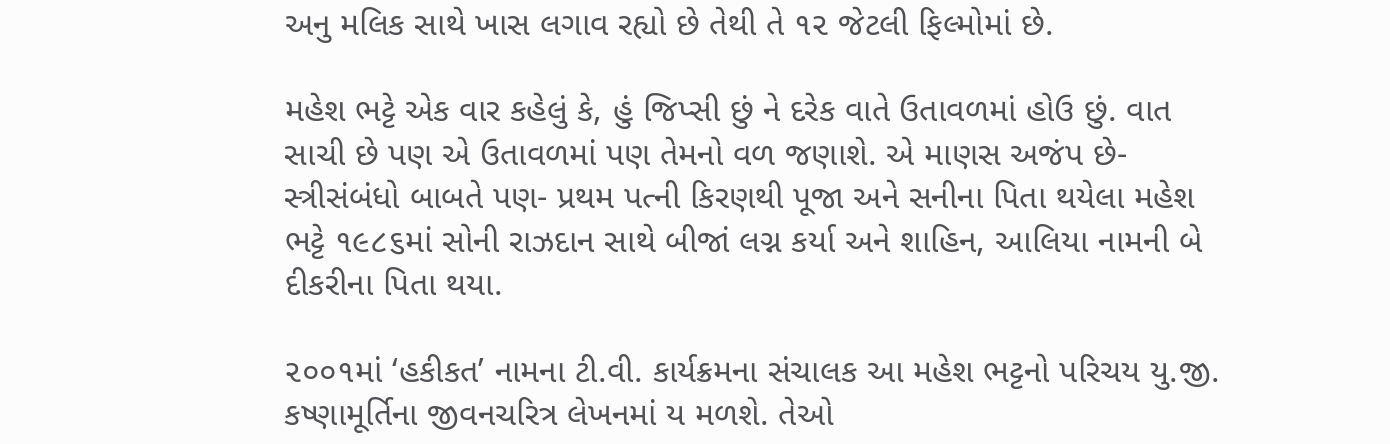અનુ મલિક સાથે ખાસ લગાવ રહ્યો છે તેથી તે ૧૨ જેટલી ફિલ્મોમાં છે.

મહેશ ભટ્ટે એક વાર કહેલું કે, હું જિપ્સી છું ને દરેક વાતે ઉતાવળમાં હોઉ છું. વાત સાચી છે પણ એ ઉતાવળમાં પણ તેમનો વળ જણાશે. એ માણસ અજંપ છે- સ્ત્રીસંબંધો બાબતે પણ- પ્રથમ પત્ની કિરણથી પૂજા અને સનીના પિતા થયેલા મહેશ ભટ્ટે ૧૯૮૬માં સોની રાઝદાન સાથે બીજાં લગ્ન કર્યા અને શાહિન, આલિયા નામની બે દીકરીના પિતા થયા.

૨૦૦૧માં ‘હકીકત’ નામના ટી.વી. કાર્યક્રમના સંચાલક આ મહેશ ભટ્ટનો પરિચય યુ.જી. કષ્ણામૂર્તિના જીવનચરિત્ર લેખનમાં ય મળશે. તેઓ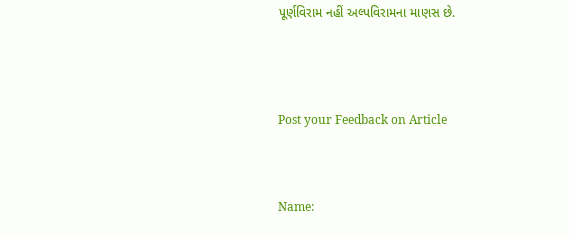પૂર્ણવિરામ નહીં અલ્પવિરામના માણસ છે.




Post your Feedback on Article



Name: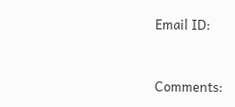Email ID:



Comments: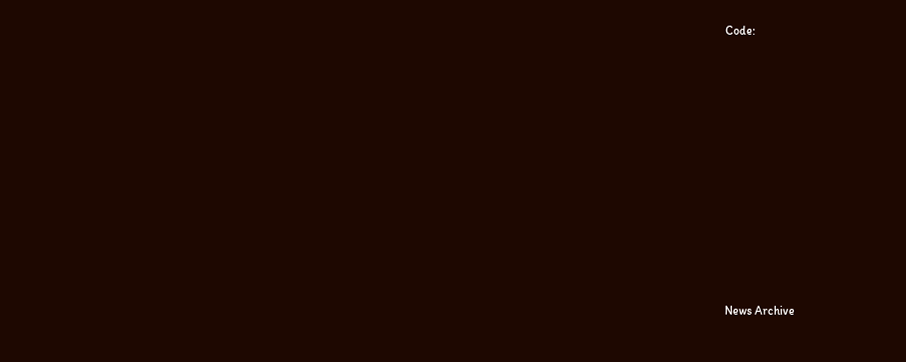Code:












News Archive